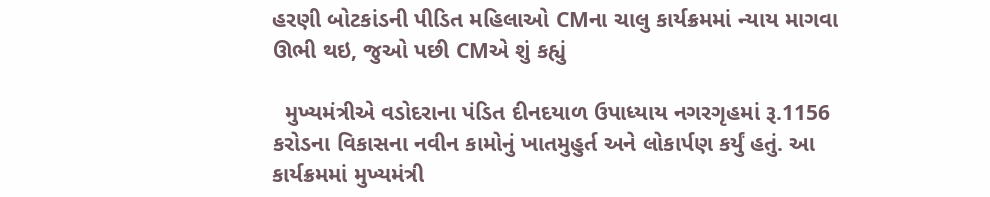હરણી બોટકાંડની પીડિત મહિલાઓ CMના ચાલુ કાર્યક્રમમાં ન્યાય માગવા ઊભી થઇ, જુઓ પછી CMએ શું કહ્યું

  મુખ્યમંત્રીએ વડોદરાના પંડિત દીનદયાળ ઉપાધ્યાય નગરગૃહમાં રૂ.1156 કરોડના વિકાસના નવીન કામોનું ખાતમુહુર્ત અને લોકાર્પણ કર્યું હતું. આ કાર્યક્રમમાં મુખ્યમંત્રી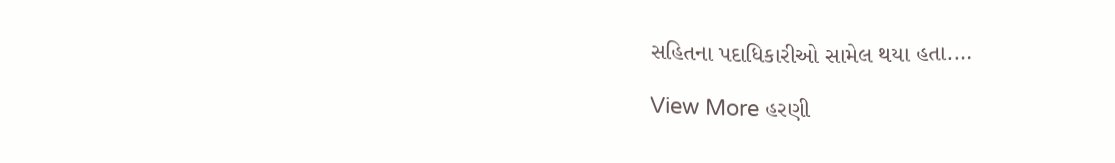સહિતના પદાધિકારીઓ સામેલ થયા હતા.…

View More હરણી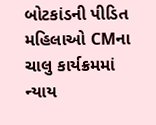બોટકાંડની પીડિત મહિલાઓ CMના ચાલુ કાર્યક્રમમાં ન્યાય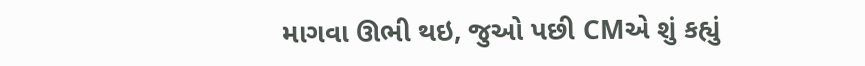માગવા ઊભી થઇ, જુઓ પછી CMએ શું કહ્યું